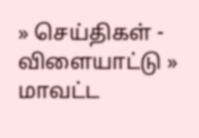» செய்திகள் - விளையாட்டு » மாவட்ட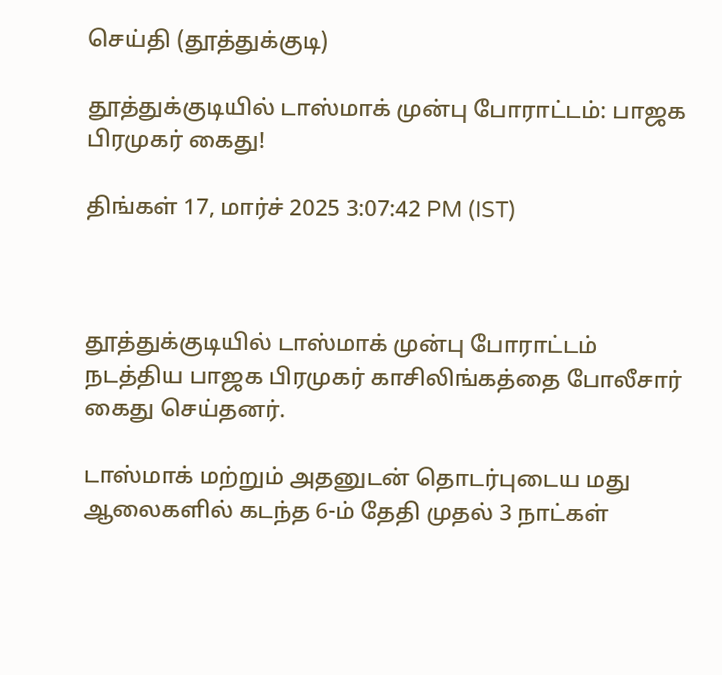செய்தி (தூத்துக்குடி)

தூத்துக்குடியில் டாஸ்மாக் முன்பு போராட்டம்: பாஜக பிரமுகர் கைது!

திங்கள் 17, மார்ச் 2025 3:07:42 PM (IST)



தூத்துக்குடியில் டாஸ்மாக் முன்பு போராட்டம் நடத்திய பாஜக பிரமுகர் காசிலிங்கத்தை போலீசார் கைது செய்தனர்.

டாஸ்மாக் மற்றும் அதனுடன் தொடர்புடைய மது ஆலைகளில் கடந்த 6-ம் தேதி முதல் 3 நாட்கள்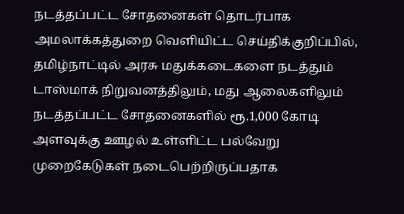நடத்தப்பட்ட சோதனைகள் தொடர்பாக அமலாக்கத்துறை வெளியிட்ட செய்திக்குறிப்பில், தமிழ்நாட்டில் அரசு மதுக்கடைகளை நடத்தும் டாஸ்மாக் நிறுவனத்திலும், மது ஆலைகளிலும் நடத்தப்பட்ட சோதனைகளில் ரூ.1,000 கோடி அளவுக்கு ஊழல் உள்ளிட்ட பல்வேறு முறைகேடுகள் நடைபெற்றிருப்பதாக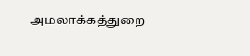அமலாக்கத்துறை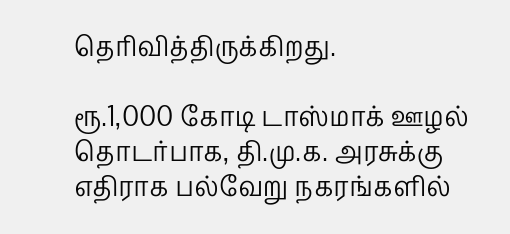தெரிவித்திருக்கிறது.

ரூ.1,000 கோடி டாஸ்மாக் ஊழல் தொடர்பாக, தி.மு.க. அரசுக்கு எதிராக பல்வேறு நகரங்களில்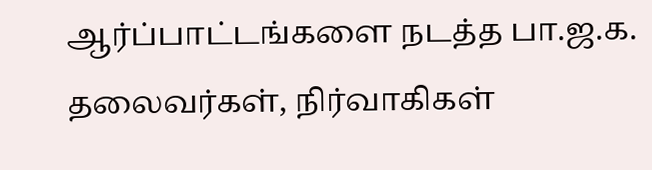ஆர்ப்பாட்டங்களை நடத்த பா.ஜ.க. தலைவர்கள், நிர்வாகிகள்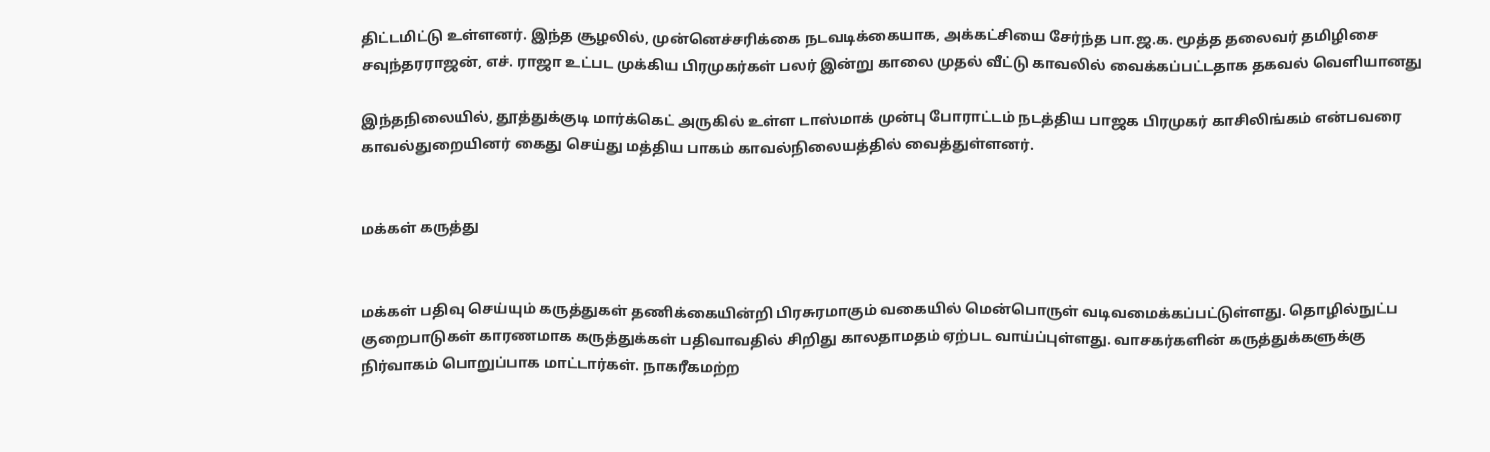திட்டமிட்டு உள்ளனர். இந்த சூழலில், முன்னெச்சரிக்கை நடவடிக்கையாக, அக்கட்சியை சேர்ந்த பா.ஜ.க. மூத்த தலைவர் தமிழிசை சவுந்தரராஜன், எச். ராஜா உட்பட முக்கிய பிரமுகர்கள் பலர் இன்று காலை முதல் வீட்டு காவலில் வைக்கப்பட்டதாக தகவல் வெளியானது

இந்தநிலையில், தூத்துக்குடி மார்க்கெட் அருகில் உள்ள டாஸ்மாக் முன்பு போராட்டம் நடத்திய பாஜக பிரமுகர் காசிலிங்கம் என்பவரை காவல்துறையினர் கைது செய்து மத்திய பாகம் காவல்நிலையத்தில் வைத்துள்ளனர்.


மக்கள் கருத்து


மக்கள் பதிவு செய்யும் கருத்துகள் தணிக்கையின்றி பிரசுரமாகும் வகையில் மென்பொருள் வடிவமைக்கப்பட்டுள்ளது. தொழில்நுட்ப குறைபாடுகள் காரணமாக கருத்துக்கள் பதிவாவதில் சிறிது காலதாமதம் ஏற்பட வாய்ப்புள்ளது. வாசகர்களின் கருத்துக்களுக்கு நிர்வாகம் பொறுப்பாக மாட்டார்கள். நாகரீகமற்ற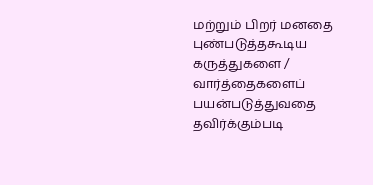மற்றும் பிறர் மனதை புண்படுத்தகூடிய கருத்துகளை / வார்த்தைகளைப் பயன்படுத்துவதை தவிர்க்கும்படி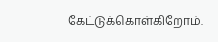கேட்டுக்கொள்கிறோம்.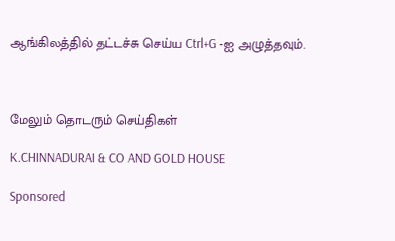ஆங்கிலத்தில் தட்டச்சு செய்ய Ctrl+G -ஐ அழுத்தவும்.



மேலும் தொடரும் செய்திகள்

K.CHINNADURAI & CO AND GOLD HOUSE

Sponsored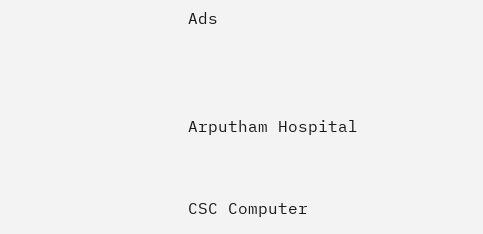Ads



Arputham Hospital


CSC Computer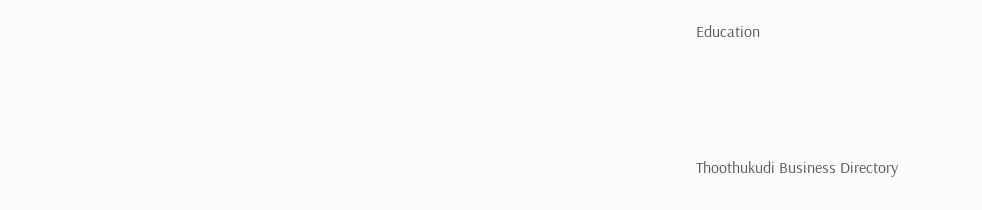Education





Thoothukudi Business Directory